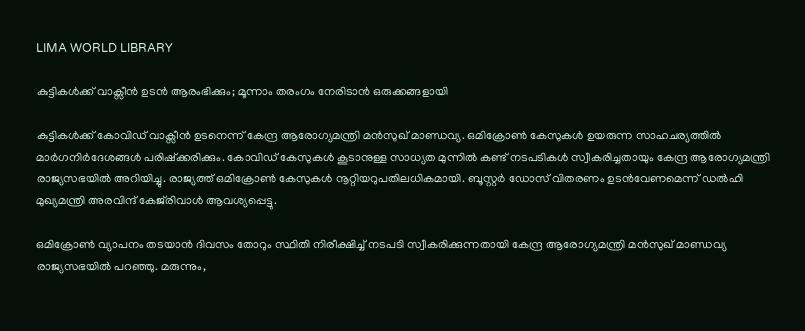LIMA WORLD LIBRARY

കുട്ടികള്‍ക്ക് വാക്സീന്‍ ഉടന്‍ ആരംഭിക്കും; മൂന്നാം തരംഗം നേരിടാൻ ഒരുക്കങ്ങളായി

കുട്ടികള്‍ക്ക് കോവിഡ് വാക്സീന്‍ ഉടനെന്ന് കേന്ദ്ര ആരോഗ്യമന്ത്രി മന്‍സുഖ് മാണ്ഡവ്യ. ഒമിക്രോണ്‍ കേസുകള്‍ ഉയരുന്ന സാഹചര്യത്തില്‍ മാര്‍ഗനിര്‍ദേശങ്ങള്‍ പരിഷ്ക്കരിക്കും. കോവിഡ് കേസുകള്‍ കൂടാനുള്ള സാധ്യത മുന്നില്‍ കണ്ട് നടപടികള്‍ സ്വീകരിച്ചതായും കേന്ദ്ര ആരോഗ്യമന്ത്രി രാജ്യസഭയില്‍ അറിയിച്ചു. രാജ്യത്ത് ഒമിക്രോണ്‍ കേസുകള്‍ നൂറ്റിയറുപതിലധികമായി. ബൂസ്റ്റര്‍ ഡോസ് വിതരണം ഉടന്‍വേണമെന്ന് ഡല്‍ഹി മുഖ്യമന്ത്രി അരവിന്ദ് കേജ്‍രിവാള്‍ ആവശ്യപ്പെട്ടു.

ഒമിക്രോണ്‍ വ്യാപനം തടയാന്‍ ദിവസം തോറും സ്ഥിതി നിരീക്ഷിച്ച് നടപടി സ്വീകരിക്കുന്നതായി കേന്ദ്ര ആരോഗ്യമന്ത്രി മന്‍സുഖ് മാണ്ഡവ്യ രാജ്യസഭയില്‍ പറഞ്ഞു. മരുന്നും,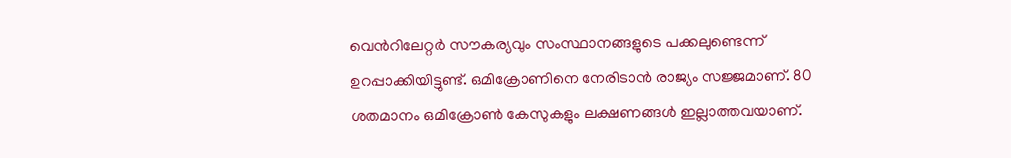വെന്‍റിലേറ്റര്‍ സൗകര്യവും സംസ്ഥാനങ്ങളുടെ പക്കലുണ്ടെന്ന് ഉറപ്പാക്കിയിട്ടുണ്ട്. ഒമിക്രോണിനെ നേരിടാന്‍ രാജ്യം സജ്ജമാണ്. 80 ശതമാനം ഒമിക്രോണ്‍ കേസുകളും ലക്ഷണങ്ങള്‍ ഇല്ലാത്തവയാണ്.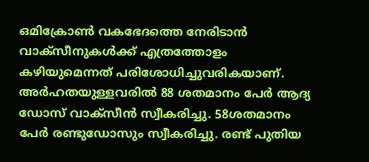ഒമിക്രോണ്‍ വകഭേദത്തെ നേരിടാന്‍ വാക്സീനുകള്‍ക്ക് എത്രത്തോളം കഴിയുമെന്നത് പരിശോധിച്ചുവരികയാണ്. അര്‍ഹതയുള്ളവരില്‍ 88 ശതമാനം പേര്‍ ആദ്യ ഡോസ് വാക്സീന്‍ സ്വീകരിച്ചു. 58ശതമാനം പേര്‍ രണ്ടുഡോസും സ്വീകരിച്ചു. രണ്ട് പുതിയ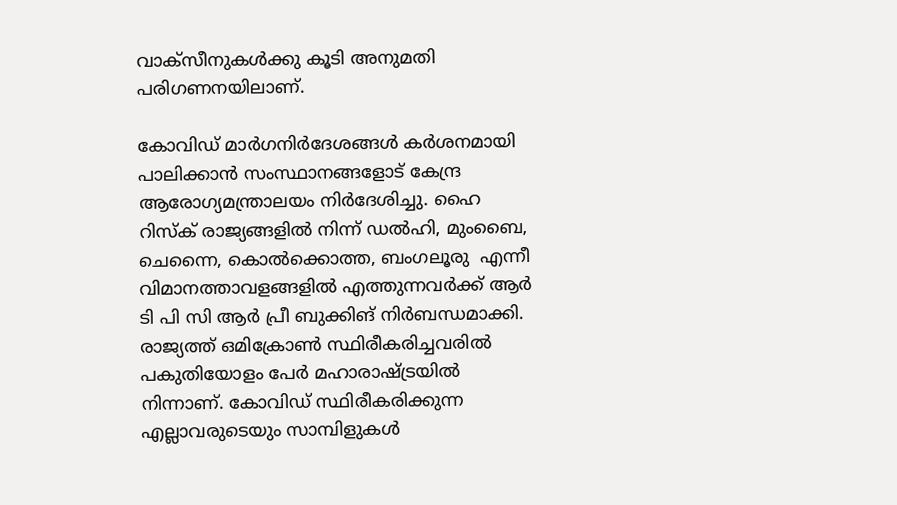വാക്സീനുകള്‍ക്കു കൂടി അനുമതി പരിഗണനയിലാണ്.

കോവിഡ് മാര്‍ഗനിര്‍ദേശങ്ങള്‍ കര്‍ശനമായി പാലിക്കാന്‍ സംസ്ഥാനങ്ങളോട് കേന്ദ്ര ആരോഗ്യമന്ത്രാലയം നിര്‍ദേശിച്ചു. ഹൈ റിസ്ക് രാജ്യങ്ങളില്‍ നിന്ന് ഡല്‍ഹി, മുംബൈ, ചെന്നൈ, കൊല്‍ക്കൊത്ത, ബംഗലൂരു  എന്നീ വിമാനത്താവളങ്ങളില്‍ എത്തുന്നവര്‍ക്ക് ആര്‍ ടി പി സി ആര്‍‍‍‍ പ്രീ ബുക്കിങ് നിര്‍ബന്ധമാക്കി. രാജ്യത്ത് ഒമിക്രോണ്‍ സ്ഥിരീകരിച്ചവരില്‍ പകുതിയോളം പേര്‍ മഹാരാഷ്ട്രയില്‍ നിന്നാണ്. കോവിഡ് സ്ഥിരീകരിക്കുന്ന എല്ലാവരുടെയും സാമ്പിളുകള്‍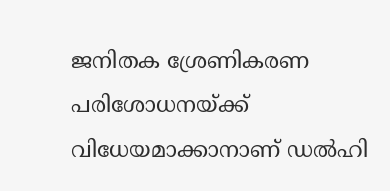ജനിതക ശ്രേണികരണ പരിശോധനയ്ക്ക് വിധേയമാക്കാനാണ് ഡല്‍ഹി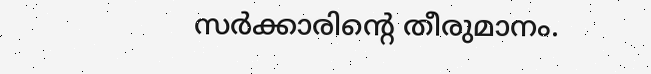സര്‍ക്കാരിന്റെ തീരുമാനം.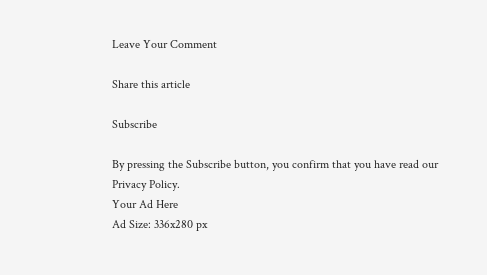Leave Your Comment

Share this article

Subscribe

By pressing the Subscribe button, you confirm that you have read our Privacy Policy.
Your Ad Here
Ad Size: 336x280 px